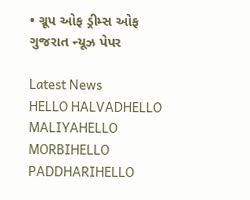• ગ્રૂપ ઓફ ડ્રીમ્સ ઓફ ગુજરાત ન્યૂઝ પેપર

Latest News
HELLO HALVADHELLO MALIYAHELLO MORBIHELLO PADDHARIHELLO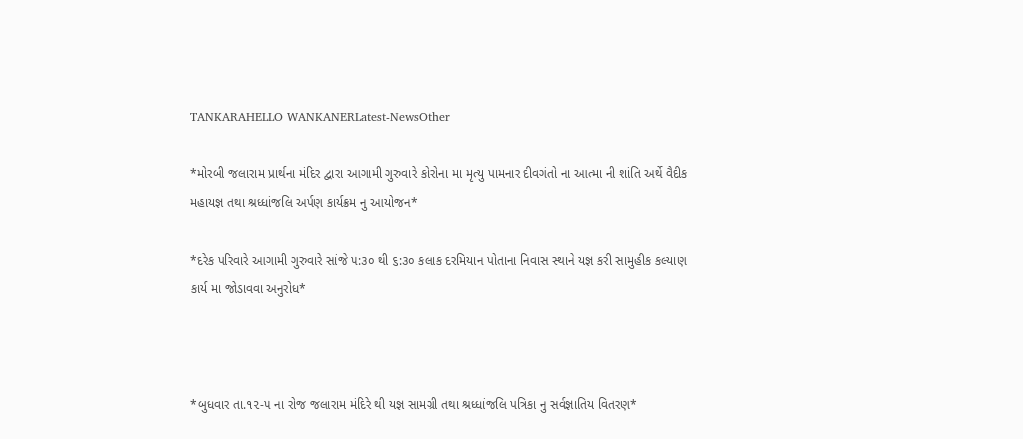TANKARAHELLO WANKANERLatest-NewsOther

*મોરબી જલારામ પ્રાર્થના મંદિર દ્વારા આગામી ગુરુવારે કોરોના મા મૃત્યુ પામનાર દીવગંતો ના આત્મા ની શાંતિ અર્થે વૈદીક મહાયજ્ઞ તથા શ્રધ્ધાંજલિ અર્પણ કાર્યક્રમ નુ આયોજન*

*દરેક પરિવારે આગામી ગુરુવારે સાંજે ૫:૩૦ થી ૬:૩૦ કલાક દરમિયાન પોતાના નિવાસ સ્થાને યજ્ઞ કરી સામુહીક કલ્યાણ કાર્ય મા જોડાવવા અનુરોધ*



*બુધવાર તા.૧૨-૫ ના રોજ જલારામ મંદિરે થી યજ્ઞ સામગ્રી તથા શ્રધ્ધાંજલિ પત્રિકા નુ સર્વજ્ઞાતિય વિતરણ*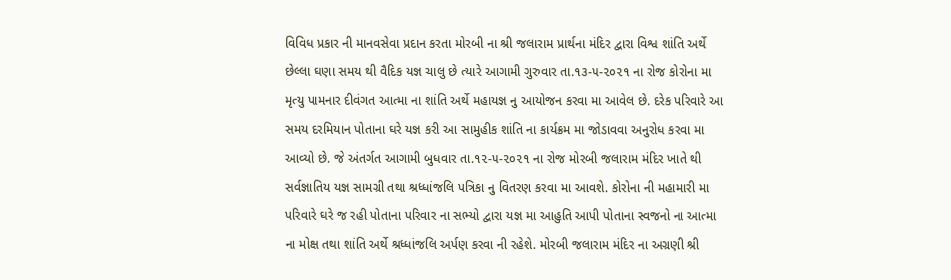વિવિધ પ્રકાર ની માનવસેવા પ્રદાન કરતા મોરબી ના શ્રી જલારામ પ્રાર્થના મંદિર દ્વારા વિશ્વ શાંતિ અર્થે છેલ્લા ઘણા સમય થી વૈદિક યજ્ઞ ચાલુ છે ત્યારે આગામી ગુરુવાર તા.૧૩-૫-૨૦૨૧ ના રોજ કોરોના મા મૃત્યુ પામનાર દીવંગત આત્મા ના શાંતિ અર્થે મહાયજ્ઞ નુ આયોજન કરવા મા આવેલ છે. દરેક પરિવારે આ સમય દરમિયાન પોતાના ઘરે યજ્ઞ કરી આ સામુહીક શાંતિ ના કાર્યક્રમ મા જોડાવવા અનુરોધ કરવા મા આવ્યો છે. જે અંતર્ગત આગામી બુધવાર તા.૧૨-૫-૨૦૨૧ ના રોજ મોરબી જલારામ મંદિર ખાતે થી સર્વજ્ઞાતિય યજ્ઞ સામગ્રી તથા શ્રધ્ધાંજલિ પત્રિકા નુ વિતરણ કરવા મા આવશે. કોરોના ની મહામારી મા પરિવારે ઘરે જ રહી પોતાના પરિવાર ના સભ્યો દ્વારા યજ્ઞ મા આહુતિ આપી પોતાના સ્વજનો ના આત્મા ના મોક્ષ તથા શાંતિ અર્થે શ્રધ્ધાંજલિ અર્પણ કરવા ની રહેશે. મોરબી જલારામ મંદિર ના અગ્રણી શ્રી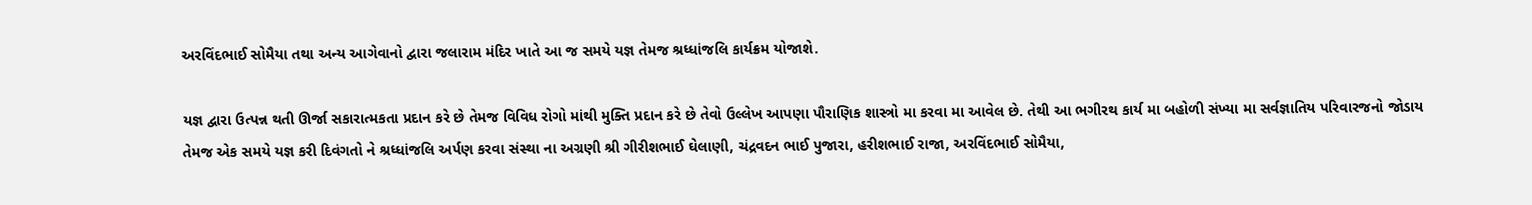અરવિંદભાઈ સોમૈયા તથા અન્ય આગેવાનો દ્વારા જલારામ મંદિર ખાતે આ જ સમયે યજ્ઞ તેમજ શ્રધ્ધાંજલિ કાર્યક્રમ યોજાશે.

યજ્ઞ દ્વારા ઉત્પન્ન થતી ઊર્જા સકારાત્મકતા પ્રદાન કરે છે તેમજ વિવિધ રોગો માંથી મુક્તિ પ્રદાન કરે છે તેવો ઉલ્લેખ આપણા પૌરાણિક શાસ્ત્રો મા કરવા મા આવેલ છે. તેથી આ ભગીરથ કાર્ય મા બહોળી સંખ્યા મા સર્વજ્ઞાતિય પરિવારજનો જોડાય તેમજ એક સમયે યજ્ઞ કરી દિવંગતો ને શ્રધ્ધાંજલિ અર્પણ કરવા સંસ્થા ના અગ્રણી શ્રી ગીરીશભાઈ ઘેલાણી, ચંદ્રવદન ભાઈ પુજારા, હરીશભાઈ રાજા, અરવિંદભાઈ સોમૈયા,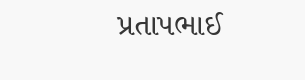પ્રતાપભાઈ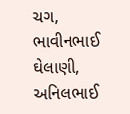ચગ, ભાવીનભાઈ ઘેલાણી, અનિલભાઈ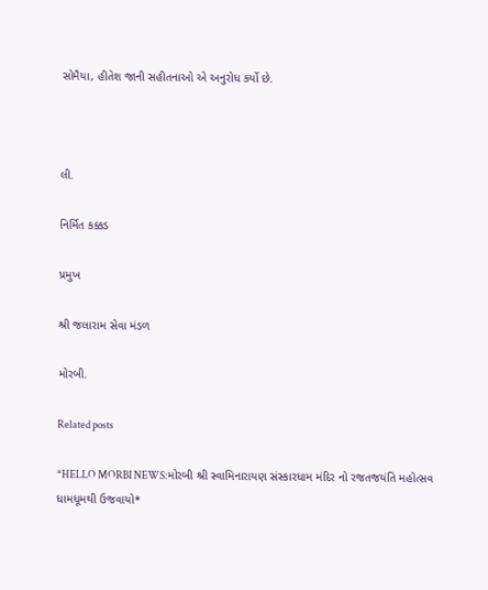સોમૈયા, હીતેશ જાની સહીતનાઓ એ અનુરોધ કર્યો છે.



લી.

નિર્મિત કક્કડ

પ્રમુખ

શ્રી જલારામ સેવા મંડળ

મોરબી.

Related posts

*HELLO MORBI NEWS:મોરબી શ્રી સ્વામિનારાયણ સંસ્કારધામ મંદિર નો રજતજયંતિ મહોત્સવ ધામધૂમથી ઉજવાયો*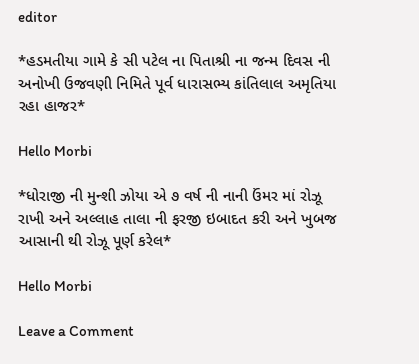editor

*હડમતીયા ગામે કે સી પટેલ ના પિતાશ્રી ના જન્મ દિવસ ની અનોખી ઉજવણી નિમિતે પૂર્વ ધારાસભ્ય કાંતિલાલ અમૃતિયા રહા હાજર*

Hello Morbi

*ધોરાજી ની મુન્શી ઝોયા એ ૭ વર્ષ ની નાની ઉંમર માં રોઝૂ રાખી અને અલ્લાહ તાલા ની ફરજી ઇબાદત કરી અને ખુબજ આસાની થી રોઝૂ પૂર્ણ કરેલ*

Hello Morbi

Leave a Comment